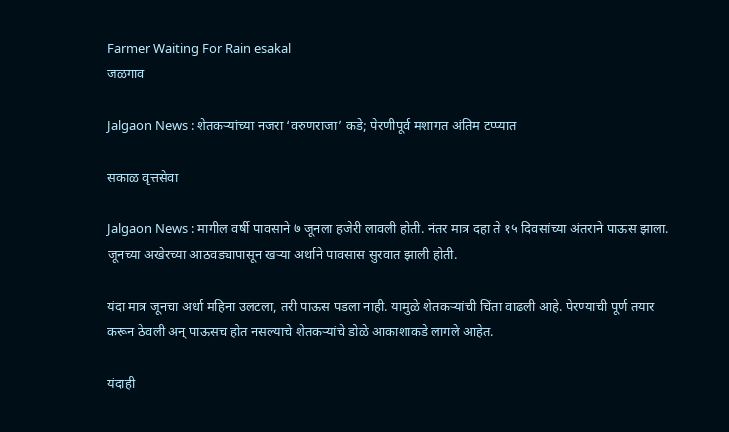Farmer Waiting For Rain esakal
जळगाव

Jalgaon News : शेतकऱ्यांच्या नजरा ‘वरुणराजा’ कडे; पेरणीपूर्व मशागत अंतिम टप्प्यात

सकाळ वृत्तसेवा

Jalgaon News : मागील वर्षी पावसाने ७ जूनला हजेरी लावली होती. नंतर मात्र दहा ते १५ दिवसांच्या अंतराने पाऊस झाला. जूनच्या अखेरच्या आठवड्यापासून खऱ्या अर्थाने पावसास सुरवात झाली होती.

यंदा मात्र जूनचा अर्धा महिना उलटला, तरी पाऊस पडला नाही. यामुळे शेतकऱ्यांची चिंता वाढली आहे. पेरण्याची पूर्ण तयार करून ठेवली अन्‌ पाऊसच होत नसल्याचे शेतकऱ्यांचे डोळे आकाशाकडे लागले आहेत.

यंदाही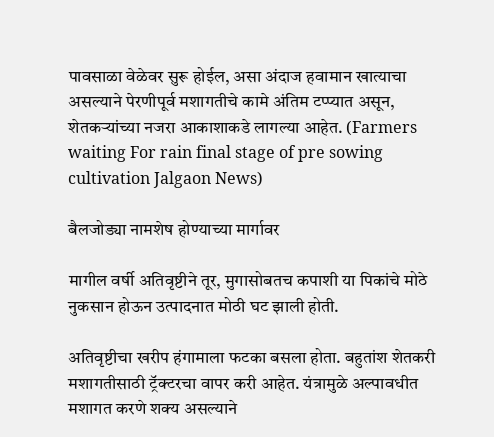पावसाळा वेळेवर सुरू होईल, असा अंदाज हवामान खात्याचा असल्याने पेरणीपूर्व मशागतीचे कामे अंतिम टप्प्यात असून, शेतकऱ्यांच्या नजरा आकाशाकडे लागल्या आहेत. (Farmers waiting For rain final stage of pre sowing cultivation Jalgaon News)

बैलजोड्या नामशेष होण्याच्या मार्गावर

मागील वर्षी अतिवृष्टीने तूर, मुगासोबतच कपाशी या पिकांचे मोठे नुकसान होऊन उत्पादनात मोठी घट झाली होती.

अतिवृष्टीचा खरीप हंगामाला फटका बसला होता. बहुतांश शेतकरी मशागतीसाठी ट्रॅक्टरचा वापर करी आहेत. यंत्रामुळे अल्पावधीत मशागत करणे शक्य असल्याने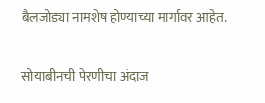बैलजोड्या नामशेष होण्याच्या मार्गावर आहेत.

सोयाबीनची पेरणीचा अंदाज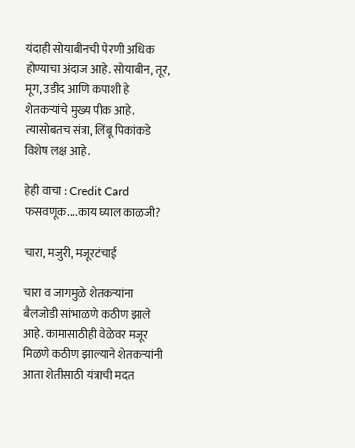यंदाही सोयाबीनची पेरणी अधिक होण्याचा अंदाज आहे. सोयाबीन, तूर, मूग, उडीद आणि कपाशी हे शेतकऱ्यांचे मुख्य पीक आहे. त्यासोबतच संत्रा, लिंबू पिकांकडे विशेष लक्ष आहे.

हेही वाचा : Credit Card फसवणूक....काय घ्याल काळजी?

चारा, मजुरी, मजूरटंचाई

चारा व जागमुळे शेतकऱ्यांना बैलजोडी सांभाळणे कठीण झाले आहे. कामासाठीही वेळेवर मजूर मिळणे कठीण झाल्याने शेतकऱ्यांनी आता शेतीसाठी यंत्राची मदत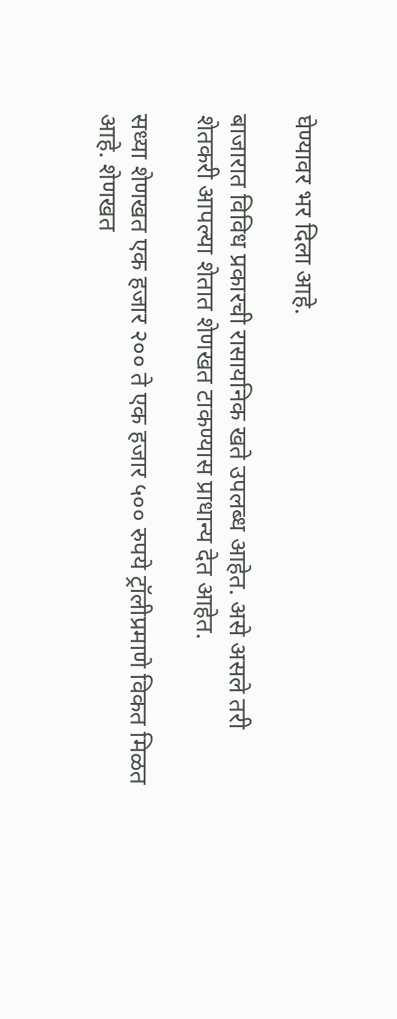घेण्यावर भर दिला आहे.

बाजारात विविध प्रकारची रासायनिक खते उपलब्ध आहेत. असे असले तरी शेतकरी आपल्या शेतात शेणखत टाकण्यास प्राधान्य देत आहेत.

सध्या शेणखत एक हजार २०० ते एक हजार ५०० रुपये ट्रॉलीप्रमाणे विकत मिळत आहे. शेणखत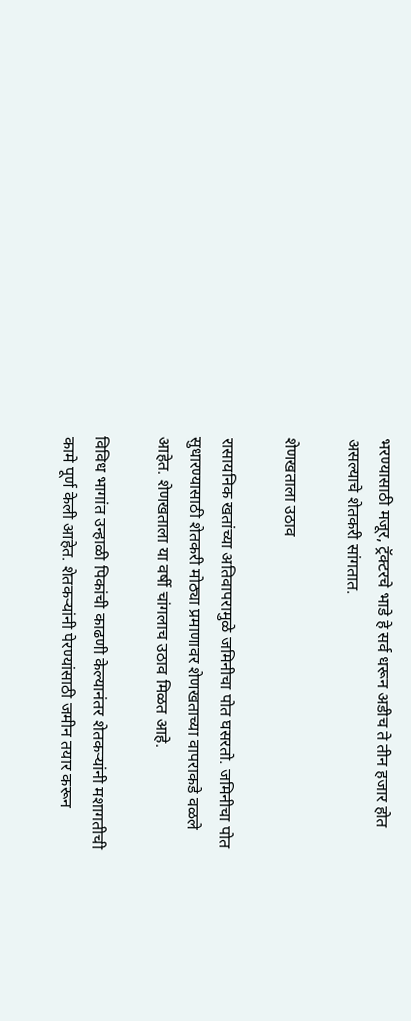भरण्यासाठी मजूर, ट्रॅक्टरचे भाडे हे सर्व धरून अडीच ते तीन हजार होत असल्याचे शेतकरी सांगतात.

शेणखताला उठाव

रासायनिक खतांच्या अतिवापरामुळे जमिनीचा पोत घसरतो. जमिनीचा पोत सुधारण्यासाठी शेतकरी मोठ्या प्रमाणावर शेणखताच्या वापराकडे वळले आहेत. शेणखताला या वर्षी चांगलाच उठाव मिळत आहे.

विविध भागांत उन्हाळी पिकांची काढणी केल्यानंतर शेतकऱ्यांनी मशागतीची कामे पूर्ण केली आहेत. शेतकऱ्यांनी पेरण्यांसाठी जमीन तयार करून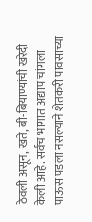ठेवली असून, खते, बी-बियाण्यांची खरेदी केली आहे. सर्वच भागात अद्याप चांगला पाऊस पडला नसल्याने शेतकरी पावसाच्या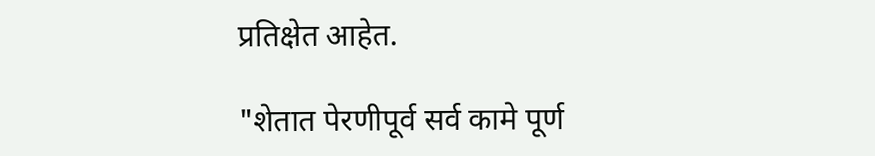प्रतिक्षेत आहेत.

"शेतात पेरणीपूर्व सर्व कामे पूर्ण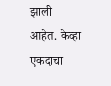झाली आहेत. केव्हा एकदाचा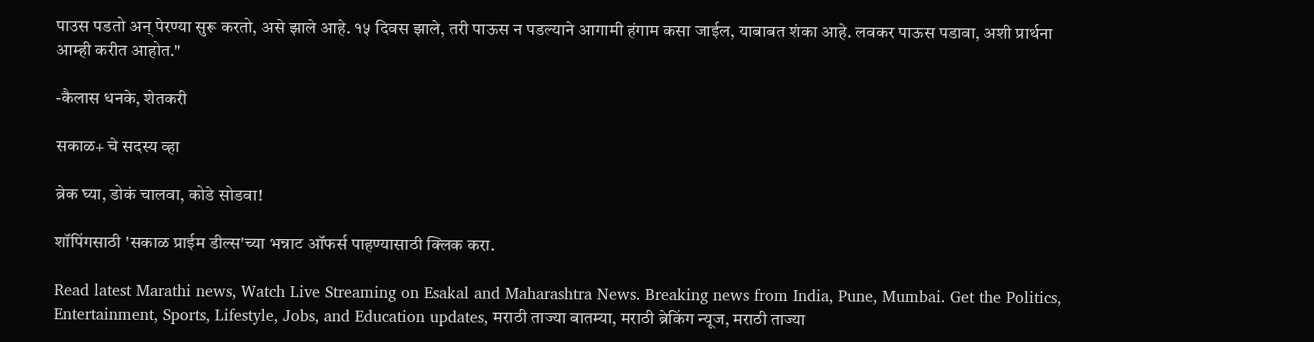पाउस पडतो अन्‌ पेरण्या सुरू करतो, असे झाले आहे. १५ दिवस झाले, तरी पाऊस न पडल्याने आगामी हंगाम कसा जाईल, याबाबत शंका आहे. लवकर पाऊस पडावा, अशी प्रार्थना आम्ही करीत आहोत."

-कैलास धनके, शेतकरी

सकाळ+ चे सदस्य व्हा

ब्रेक घ्या, डोकं चालवा, कोडे सोडवा!

शॉपिंगसाठी 'सकाळ प्राईम डील्स'च्या भन्नाट ऑफर्स पाहण्यासाठी क्लिक करा.

Read latest Marathi news, Watch Live Streaming on Esakal and Maharashtra News. Breaking news from India, Pune, Mumbai. Get the Politics, Entertainment, Sports, Lifestyle, Jobs, and Education updates, मराठी ताज्या बातम्या, मराठी ब्रेकिंग न्यूज, मराठी ताज्या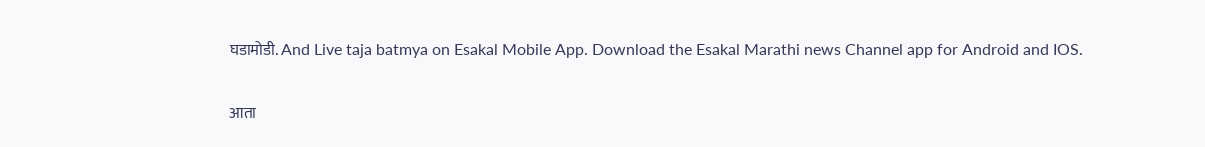घडामोडी. And Live taja batmya on Esakal Mobile App. Download the Esakal Marathi news Channel app for Android and IOS.

आता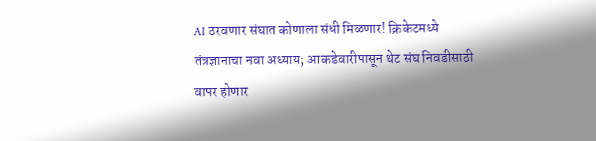AI ठरवणार संघात कोणाला संधी मिळणार! क्रिकेटमध्ये तंत्रज्ञानाचा नवा अध्याय; आकडेवारीपासून थेट संघ निवडीसाठी वापर होणार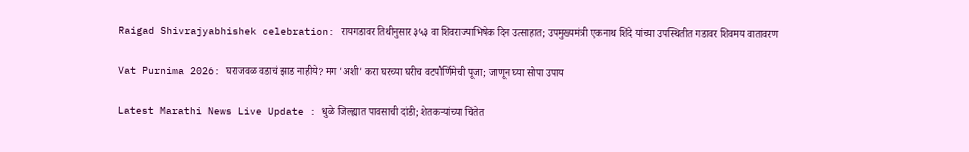Raigad Shivrajyabhishek celebration: रायगडावर तिथीनुसार ३५३ वा शिवराज्याभिषेक दिन उत्साहात; उपमुख्यमंत्री एकनाथ शिंदे यांच्या उपस्थितीत गडावर शिवमय वातावरण

Vat Purnima 2026: घराजवळ वडाचं झाड नाहीये? मग 'अशी' करा घरच्या घरीच वटपौर्णिमेची पूजा; जाणून घ्या सोपा उपाय

Latest Marathi News Live Update : धुळे जिल्ह्यात पावसाची दांडी; शेतकऱ्यांच्या चिंतेत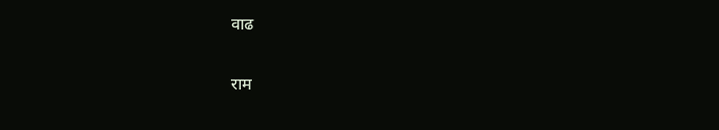वाढ

राम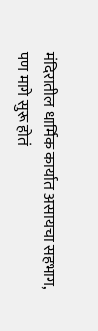मंदिरातील धार्मिक कार्यात असायचा सहभाग, पण मागे सुरू होतं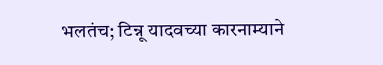भलतंच; टिन्नू यादवच्या कारनाम्याने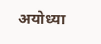अयोध्या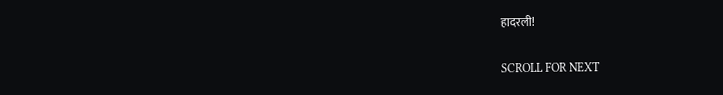हादरली!

SCROLL FOR NEXT